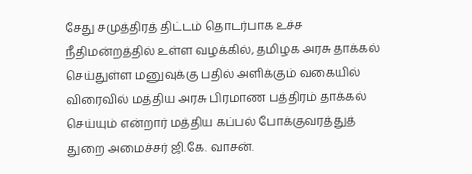சேது சமுத்திரத் திட்டம் தொடர்பாக உச்ச நீதிமன்றத்தில் உள்ள வழக்கில், தமிழக அரசு தாக்கல் செய்துள்ள மனுவுக்கு பதில் அளிக்கும் வகையில் விரைவில் மத்திய அரசு பிரமாண பத்திரம் தாக்கல் செய்யும் என்றார் மத்திய கப்பல் போக்குவரத்துத் துறை அமைச்சர் ஜி.கே. வாசன்.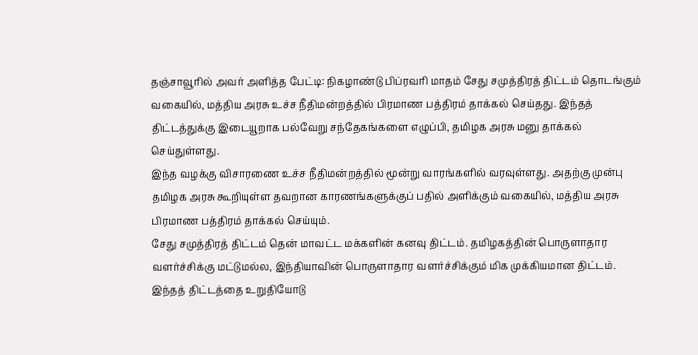தஞ்சாவூரில் அவர் அளித்த பேட்டி: நிகழாண்டு பிப்ரவரி மாதம் சேது சமுத்திரத் திட்டம் தொடங்கும் வகையில், மத்திய அரசு உச்ச நீதிமன்றத்தில் பிரமாண பத்திரம் தாக்கல் செய்தது. இந்தத் திட்டத்துக்கு இடையூறாக பல்வேறு சந்தேகங்களை எழுப்பி, தமிழக அரசு மனு தாக்கல் செய்துள்ளது.
இந்த வழக்கு விசாரணை உச்ச நீதிமன்றத்தில் மூன்று வாரங்களில் வரவுள்ளது. அதற்கு முன்பு தமிழக அரசு கூறியுள்ள தவறான காரணங்களுக்குப் பதில் அளிக்கும் வகையில், மத்திய அரசு பிரமாண பத்திரம் தாக்கல் செய்யும்.
சேது சமுத்திரத் திட்டம் தென் மாவட்ட மக்களின் கனவு திட்டம். தமிழகத்தின் பொருளாதார வளர்ச்சிக்கு மட்டுமல்ல, இந்தியாவின் பொருளாதார வளர்ச்சிக்கும் மிக முக்கியமான திட்டம். இந்தத் திட்டத்தை உறுதியோடு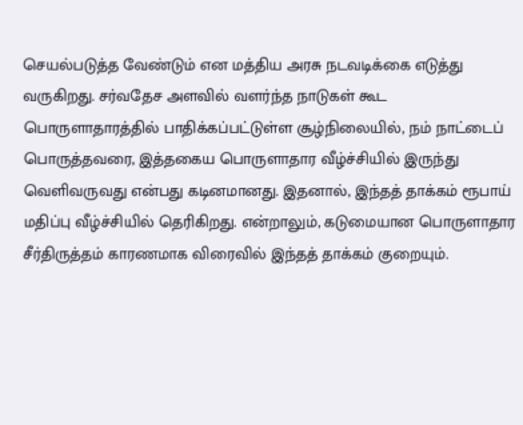செயல்படுத்த வேண்டும் என மத்திய அரசு நடவடிக்கை எடுத்து வருகிறது. சர்வதேச அளவில் வளர்ந்த நாடுகள் கூட பொருளாதாரத்தில் பாதிக்கப்பட்டுள்ள சூழ்நிலையில், நம் நாட்டைப் பொருத்தவரை, இத்தகைய பொருளாதார வீழ்ச்சியில் இருந்து வெளிவருவது என்பது கடினமானது. இதனால், இந்தத் தாக்கம் ரூபாய் மதிப்பு வீழ்ச்சியில் தெரிகிறது. என்றாலும், கடுமையான பொருளாதார சீர்திருத்தம் காரணமாக விரைவில் இந்தத் தாக்கம் குறையும்.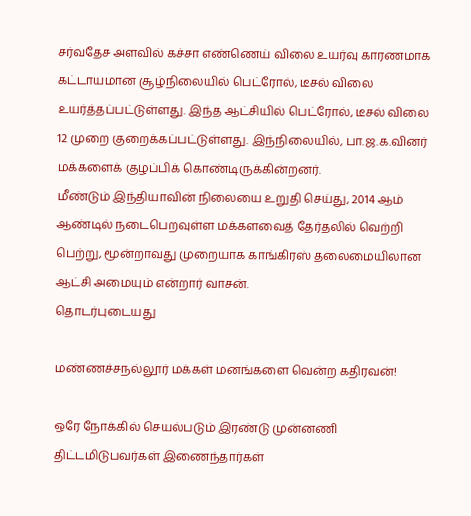சர்வதேச அளவில் கச்சா எண்ணெய் விலை உயர்வு காரணமாக கட்டாயமான சூழ்நிலையில் பெட்ரோல், டீசல் விலை உயர்த்தப்பட்டுள்ளது. இந்த ஆட்சியில் பெட்ரோல், டீசல் விலை 12 முறை குறைக்கப்பட்டுள்ளது. இந்நிலையில், பா.ஜ.க.வினர் மக்களைக் குழப்பிக் கொண்டிருக்கின்றனர்.
மீண்டும் இந்தியாவின் நிலையை உறுதி செய்து, 2014 ஆம் ஆண்டில் நடைபெறவுள்ள மக்களவைத் தேர்தலில் வெற்றி பெற்று, மூன்றாவது முறையாக காங்கிரஸ் தலைமையிலான ஆட்சி அமையும் என்றார் வாசன்.
தொடர்புடையது

மண்ணச்சநல்லூர் மக்கள் மனங்களை வென்ற கதிரவன்!

ஒரே நோக்கில் செயல்படும் இரண்டு முன்னணி திட்டமிடுபவர்கள் இணைந்தார்கள்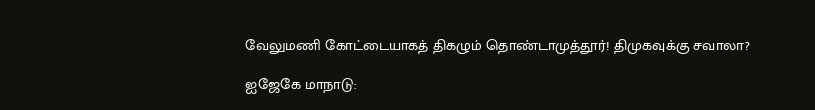வேலுமணி கோட்டையாகத் திகழும் தொண்டாமுத்தூர்! திமுகவுக்கு சவாலா?

ஐஜேகே மாநாடு: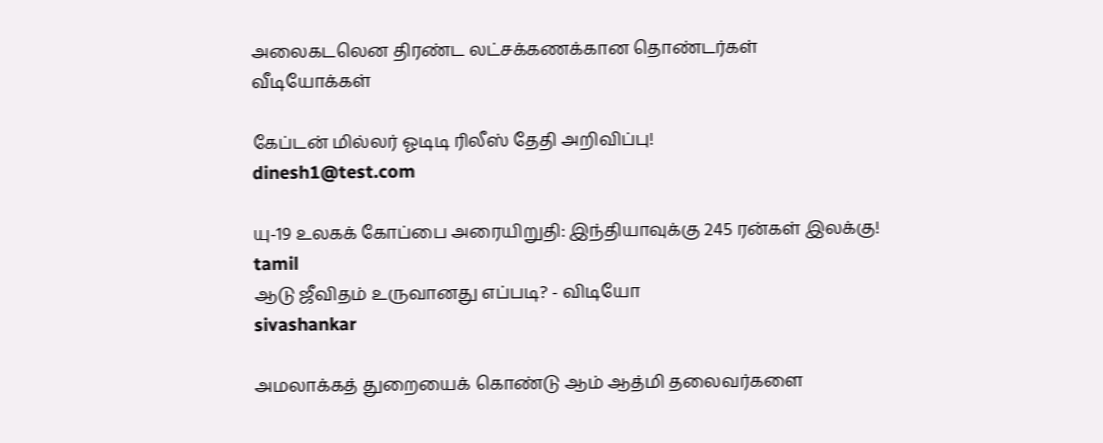அலைகடலென திரண்ட லட்சக்கணக்கான தொண்டர்கள்
வீடியோக்கள்

கேப்டன் மில்லர் ஓடிடி ரிலீஸ் தேதி அறிவிப்பு!
dinesh1@test.com

யு-19 உலகக் கோப்பை அரையிறுதி: இந்தியாவுக்கு 245 ரன்கள் இலக்கு!
tamil
ஆடு ஜீவிதம் உருவானது எப்படி? - விடியோ
sivashankar

அமலாக்கத் துறையைக் கொண்டு ஆம் ஆத்மி தலைவர்களை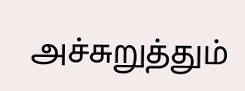அச்சுறுத்தும்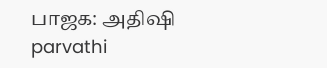பாஜக: அதிஷி
parvathi